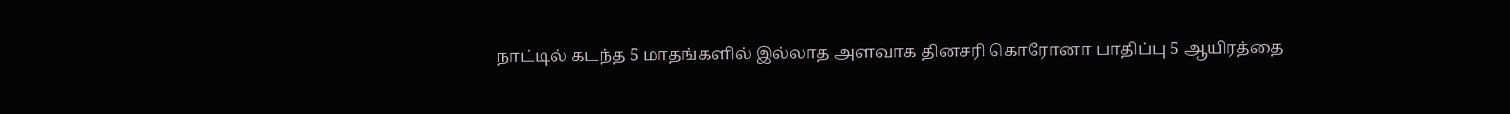நாட்டில் கடந்த 5 மாதங்களில் இல்லாத அளவாக தினசரி கொரோனா பாதிப்பு 5 ஆயிரத்தை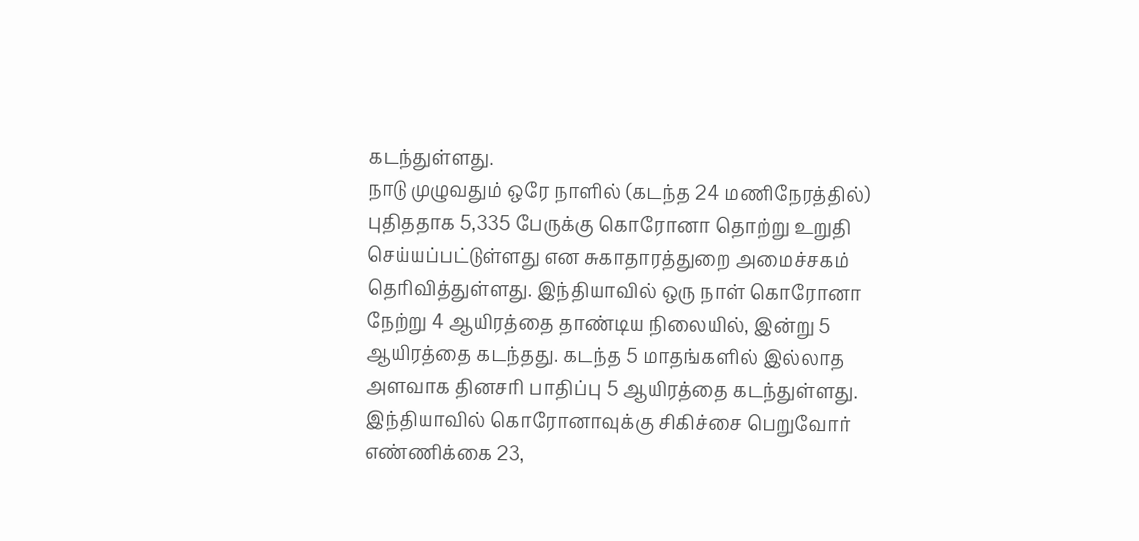கடந்துள்ளது.
நாடு முழுவதும் ஒரே நாளில் (கடந்த 24 மணிநேரத்தில்) புதிததாக 5,335 பேருக்கு கொரோனா தொற்று உறுதி செய்யப்பட்டுள்ளது என சுகாதாரத்துறை அமைச்சகம் தெரிவித்துள்ளது. இந்தியாவில் ஒரு நாள் கொரோனா நேற்று 4 ஆயிரத்தை தாண்டிய நிலையில், இன்று 5 ஆயிரத்தை கடந்தது. கடந்த 5 மாதங்களில் இல்லாத அளவாக தினசரி பாதிப்பு 5 ஆயிரத்தை கடந்துள்ளது. இந்தியாவில் கொரோனாவுக்கு சிகிச்சை பெறுவோர் எண்ணிக்கை 23,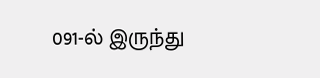091-ல் இருந்து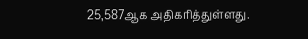25,587ஆக அதிகரித்துள்ளது.